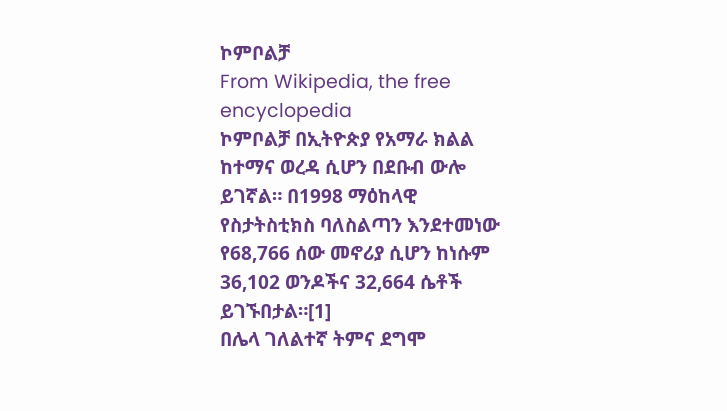ኮምቦልቻ
From Wikipedia, the free encyclopedia
ኮምቦልቻ በኢትዮጵያ የአማራ ክልል ከተማና ወረዳ ሲሆን በደቡብ ውሎ ይገኛል። በ1998 ማዕከላዊ የስታትስቲክስ ባለስልጣን እንደተመነው የ68,766 ሰው መኖሪያ ሲሆን ከነሱም 36,102 ወንዶችና 32,664 ሴቶች ይገኙበታል።[1]
በሌላ ገለልተኛ ትምና ደግሞ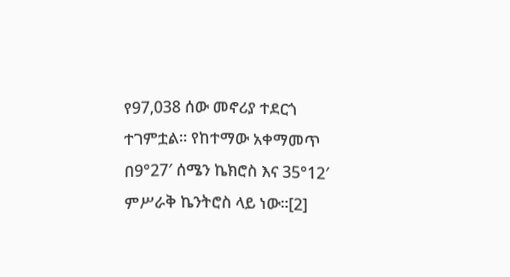የ97,038 ሰው መኖሪያ ተደርጎ ተገምቷል። የከተማው አቀማመጥ በ9°27′ ሰሜን ኬክሮስ እና 35°12′ ምሥራቅ ኬንትሮስ ላይ ነው።[2]